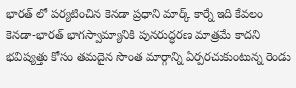భారత్ లో పర్యటించిన కెనడా ప్రధాని మార్క్ కార్నే ఇది కేవలం కెనడా-భారత్ భాగస్వామ్యానికి పునరుద్ధరణ మాత్రమే కాదని భవిష్యత్తు కోసం తమదైన సొంత మార్గాన్ని ఏర్పరచుకుంటున్న రెండు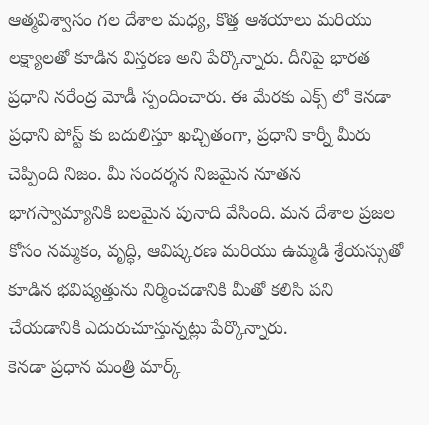ఆత్మవిశ్వాసం గల దేశాల మధ్య, కొత్త ఆశయాలు మరియు లక్ష్యాలతో కూడిన విస్తరణ అని పేర్కొన్నారు. దీనిపై భారత ప్రధాని నరేంద్ర మోడీ స్పందించారు. ఈ మేరకు ఎక్స్ లో కెనడా ప్రధాని పోస్ట్ కు బదులిస్తూ ఖచ్చితంగా, ప్రధాని కార్నీ మీరు చెప్పింది నిజం. మీ సందర్శన నిజమైన నూతన భాగస్వామ్యానికి బలమైన పునాది వేసింది. మన దేశాల ప్రజల కోసం నమ్మకం, వృద్ధి, ఆవిష్కరణ మరియు ఉమ్మడి శ్రేయస్సుతో కూడిన భవిష్యత్తును నిర్మించడానికి మీతో కలిసి పని చేయడానికి ఎదురుచూస్తున్నట్లు పేర్కొన్నారు.
కెనడా ప్రధాన మంత్రి మార్క్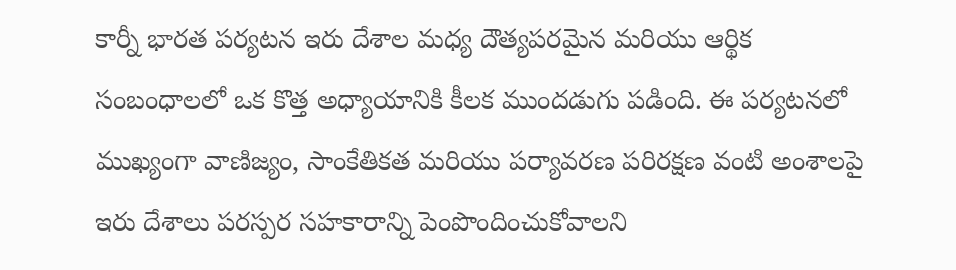కార్నీ భారత పర్యటన ఇరు దేశాల మధ్య దౌత్యపరమైన మరియు ఆర్థిక సంబంధాలలో ఒక కొత్త అధ్యాయానికి కీలక ముందడుగు పడింది. ఈ పర్యటనలో ముఖ్యంగా వాణిజ్యం, సాంకేతికత మరియు పర్యావరణ పరిరక్షణ వంటి అంశాలపై ఇరు దేశాలు పరస్పర సహకారాన్ని పెంపొందించుకోవాలని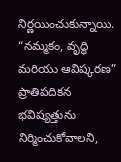నిర్ణయించుకున్నాయి. “నమ్మకం, వృద్ధి మరియు ఆవిష్కరణ” ప్రాతిపదికన భవిష్యత్తును నిర్మించుకోవాలని,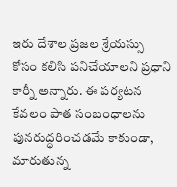ఇరు దేశాల ప్రజల శ్రేయస్సు కోసం కలిసి పనిచేయాలని ప్రధాని కార్నీ అన్నారు. ఈ పర్యటన కేవలం పాత సంబంధాలను పునరుద్ధరించడమే కాకుండా, మారుతున్న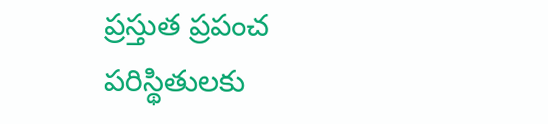ప్రస్తుత ప్రపంచ పరిస్థితులకు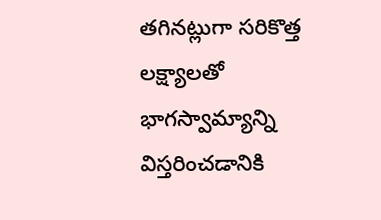తగినట్లుగా సరికొత్త లక్ష్యాలతో భాగస్వామ్యాన్ని విస్తరించడానికి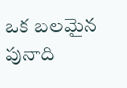ఒక బలమైన పునాది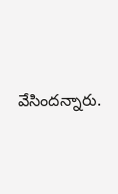వేసిందన్నారు.